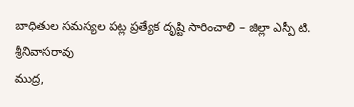బాధితుల సమస్యల పట్ల ప్రత్యేక దృష్టి సారించాలి – జిల్లా ఎస్పీ టి. శ్రీనివాసరావు
ముద్ర,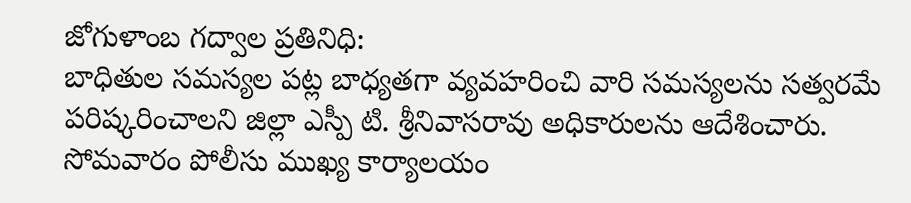జోగుళాంబ గద్వాల ప్రతినిధి:
బాధితుల సమస్యల పట్ల బాధ్యతగా వ్యవహరించి వారి సమస్యలను సత్వరమే పరిష్కరించాలని జిల్లా ఎస్పీ టి. శ్రీనివాసరావు అధికారులను ఆదేశించారు.
సోమవారం పోలీసు ముఖ్య కార్యాలయం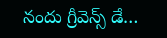నందు గ్రీవెన్స్ డే…